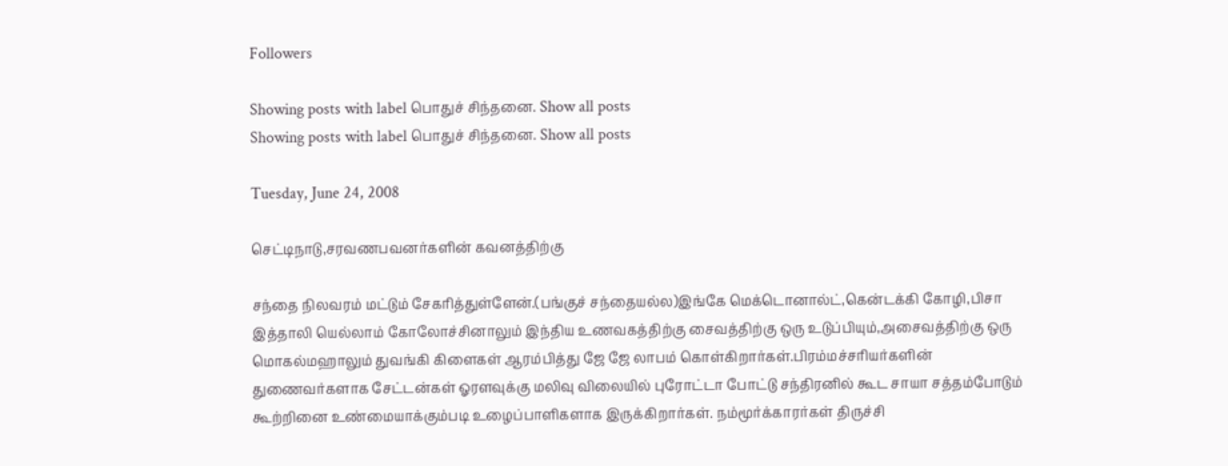Followers

Showing posts with label பொதுச் சிந்தனை. Show all posts
Showing posts with label பொதுச் சிந்தனை. Show all posts

Tuesday, June 24, 2008

செட்டிநாடு,சரவணபவனர்களின் கவனத்திற்கு

சந்தை நிலவரம் மட்டும் சேகரித்துள்ளேன்.(பங்குச் சந்தையல்ல)இங்கே மெக்டொனால்ட்,கென்டக்கி கோழி,பிசா இத்தாலி யெல்லாம் கோலோச்சினாலும் இந்திய உணவகத்திற்கு சைவத்திற்கு ஒரு உடுப்பியும்,அசைவத்திற்கு ஒரு மொகல்மஹாலும் துவங்கி கிளைகள் ஆரம்பித்து ஜே ஜே லாபம் கொள்கிறார்கள்.பிரம்மச்சரியர்களின் துணைவர்களாக சேட்டன்கள் ஓரளவுக்கு மலிவு விலையில் புரோட்டா போட்டு சந்திரனில் கூட சாயா சத்தம்போடும் கூற்றினை உண்மையாக்கும்படி உழைப்பாளிகளாக இருக்கிறார்கள். நம்மூர்க்காரர்கள் திருச்சி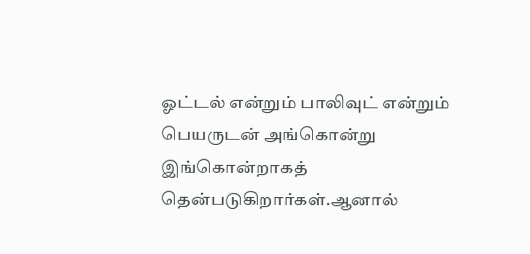ஓட்டல் என்றும் பாலிவுட் என்றும் பெயருடன் அங்கொன்று இங்கொன்றாகத் தென்படுகிறார்கள்.ஆனால்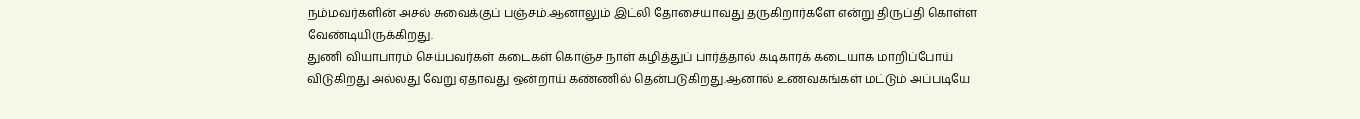நம்மவர்களின் அசல் சுவைக்குப் பஞ்சம்.ஆனாலும் இட்லி தோசையாவது தருகிறார்களே என்று திருப்தி கொள்ள வேண்டியிருக்கிறது.
துணி வியாபாரம் செய்பவர்கள் கடைகள் கொஞ்ச நாள் கழித்துப் பார்த்தால் கடிகாரக் கடையாக மாறிப்போய் விடுகிறது அல்லது வேறு ஏதாவது ஒன்றாய் கண்ணில் தென்படுகிறது.ஆனால் உணவகங்கள் மட்டும் அப்படியே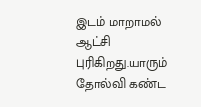இடம் மாறாமல் ஆட்சி புரிகிறது.யாரும் தோல்வி கண்ட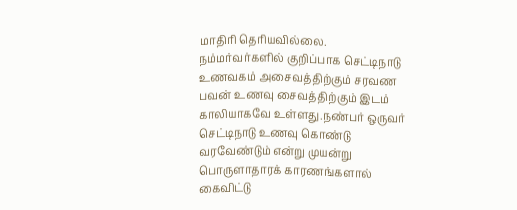மாதிரி தெரியவில்லை.
நம்மர்வர்களில் குறிப்பாக செட்டிநாடு உணவகம் அசைவத்திற்கும் சரவண பவன் உணவு சைவத்திற்கும் இடம் காலியாகவே உள்ளது.நண்பர் ஒருவர் செட்டிநாடு உணவு கொண்டு வரவேண்டும் என்று முயன்று பொருளாதாரக் காரணங்களால் கைவிட்டு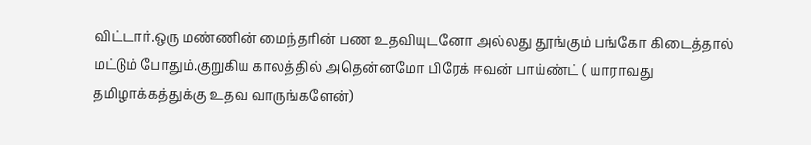விட்டார்.ஒரு மண்ணின் மைந்தரின் பண உதவியுடனோ அல்லது தூங்கும் பங்கோ கிடைத்தால் மட்டும் போதும்.குறுகிய காலத்தில் அதென்னமோ பிரேக் ஈவன் பாய்ண்ட் ( யாராவது தமிழாக்கத்துக்கு உதவ வாருங்களேன்)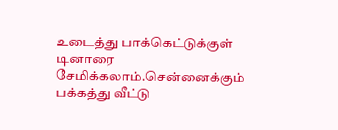உடைத்து பாக்கெட்டுக்குள் டினாரை சேமிக்கலாம்.சென்னைக்கும் பக்கத்து வீட்டு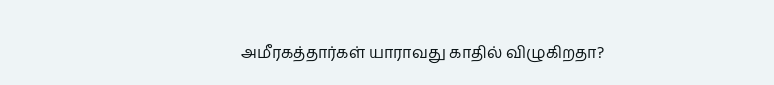அமீரகத்தார்கள் யாராவது காதில் விழுகிறதா?